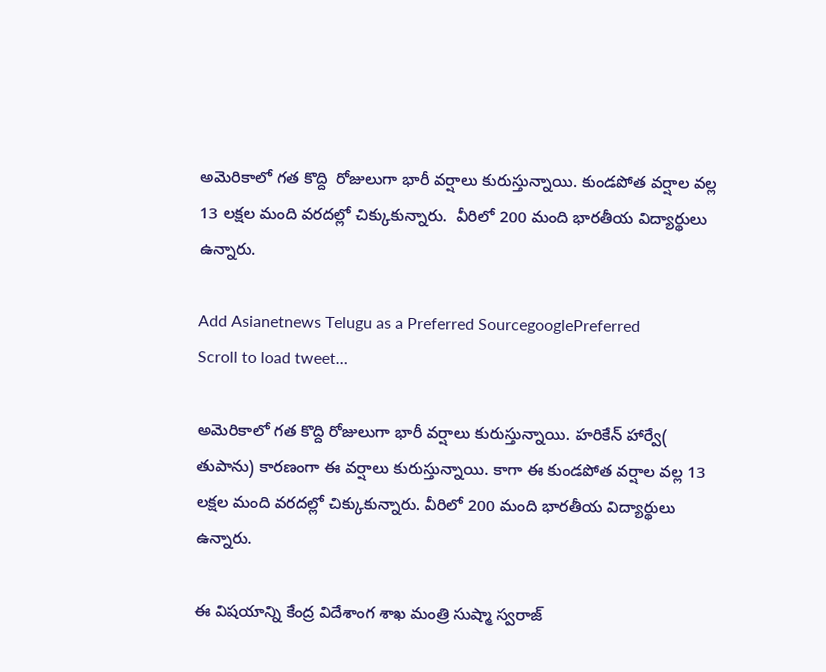అమెరికాలో గత కొద్ది  రోజులుగా భారీ వర్షాలు కురుస్తున్నాయి. కుండపోత వర్షాల వల్ల 13 లక్షల మంది వరదల్లో చిక్కుకున్నారు.  వీరిలో 200 మంది భారతీయ విద్యార్థులు ఉన్నారు.

Add Asianetnews Telugu as a Preferred SourcegooglePreferred
Scroll to load tweet…

అమెరికాలో గత కొద్ది రోజులుగా భారీ వర్షాలు కురుస్తున్నాయి. హరికేన్‌ హార్వే( తుపాను) కారణంగా ఈ వర్షాలు కురుస్తున్నాయి. కాగా ఈ కుండపోత వర్షాల వల్ల 13 లక్షల మంది వరదల్లో చిక్కుకున్నారు. వీరిలో 200 మంది భారతీయ విద్యార్థులు ఉన్నారు.

ఈ విషయాన్ని కేంద్ర విదేశాంగ శాఖ మంత్రి సుష్మా స్వరాజ్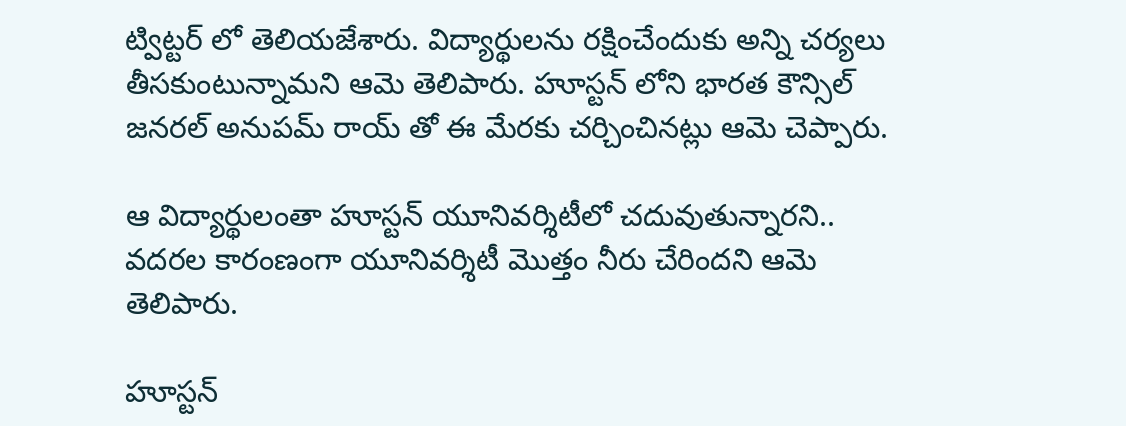ట్విట్టర్ లో తెలియజేశారు. విద్యార్థులను రక్షించేందుకు అన్ని చర్యలు తీసకుంటున్నామని ఆమె తెలిపారు. హూస్టన్ లోని భారత కౌన్సిల్ జనరల్ అనుపమ్ రాయ్ తో ఈ మేరకు చర్చించినట్లు ఆమె చెప్పారు.

ఆ విద్యార్థులంతా హూస్టన్ యూనివర్శిటీలో చదువుతున్నారని.. వదరల కారంణంగా యూనివర్శిటీ మొత్తం నీరు చేరిందని ఆమె తెలిపారు.

హూస్టన్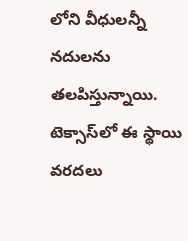లోని వీధులన్నీ నదులను తలపిస్తున్నాయి. టెక్సాస్‌లో ఈ స్థాయి వరదలు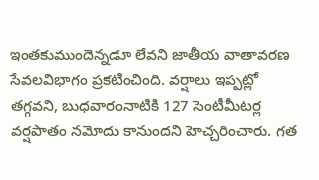ఇంతకుముందెన్నడూ లేవని జాతీయ వాతావరణ సేవలవిభాగం ప్రకటించింది. వర్షాలు ఇప్పట్లో తగ్గవని, బుధవారంనాటికి 127 సెంటీమీటర్ల వర్షపాతం నమోదు కానుందని హెచ్చరించారు. గత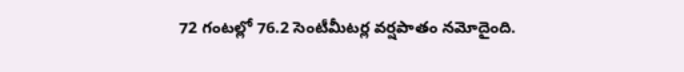72 గంటల్లో 76.2 సెంటీమీటర్ల వర్షపాతం నమోదైంది.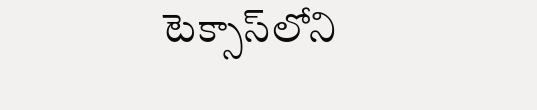టెక్సాస్‌లోని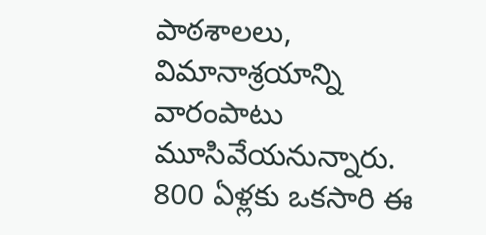పాఠశాలలు, విమానాశ్రయాన్ని వారంపాటు మూసివేయనున్నారు. 800 ఏళ్లకు ఒకసారి ఈ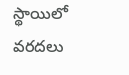స్థాయిలో వరదలు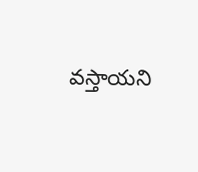వస్తాయని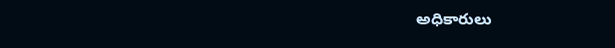అధికారులు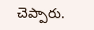చెప్పారు.